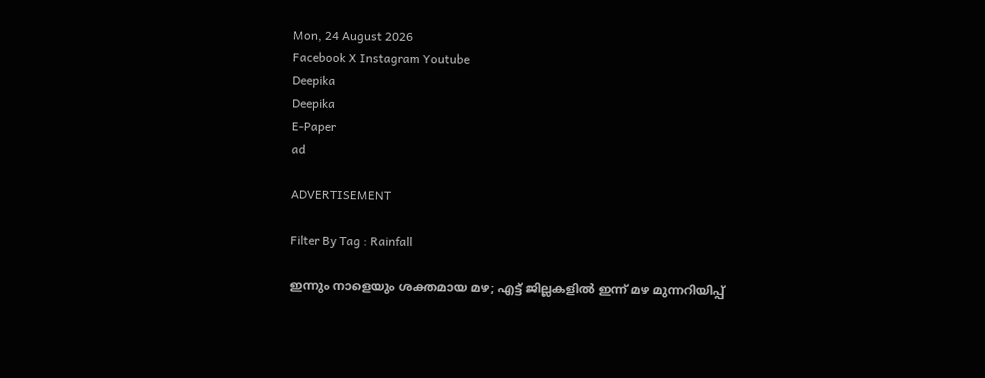Mon, 24 August 2026
Facebook X Instagram Youtube
Deepika
Deepika
E-Paper
ad

ADVERTISEMENT

Filter By Tag : Rainfall

ഇന്നും നാളെയും ശക്തമായ മഴ; എട്ട് ജില്ലകളിൽ ഇന്ന് മഴ മുന്നറിയിപ്പ്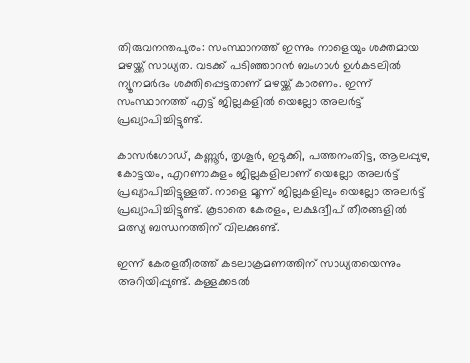തിരുവനന്തപുരം: സംസ്ഥാനത്ത് ഇന്നും നാളെയും ശക്തമായ മഴയ്ക്ക് സാധ്യത. വടക്ക് പടിഞ്ഞാറൻ ബംഗാൾ ഉൾകടലിൽ ന്യൂനമർദം ശക്തിപ്പെട്ടതാണ് മഴയ്ക്ക് കാരണം. ഇന്ന് സംസ്ഥാനത്ത് എട്ട് ജില്ലകളിൽ യെല്ലോ അലർട്ട് പ്രഖ്യാപിച്ചിട്ടുണ്ട്.

കാസർഗോഡ്, കണ്ണൂർ, തൃശൂർ, ഇടുക്കി, പത്തനംതിട്ട, ആലപ്പുഴ, കോട്ടയം, എറണാകുളം ജില്ലകളിലാണ് യെല്ലോ അലർട്ട് പ്രഖ്യാപിച്ചിട്ടുള്ളത്. നാളെ മൂന്ന് ജില്ലകളിലും യെല്ലോ അലർ‌ട്ട് പ്രഖ്യാപിച്ചിട്ടുണ്ട്. കൂടാതെ കേരളം, ലക്ഷദ്വീപ് തീരങ്ങളിൽ മത്സ്യ ബന്ധനത്തിന് വിലക്കുണ്ട്.

ഇന്ന് കേരളതീരത്ത് കടലാക്രമണത്തിന് സാധ്യതയെന്നും അറിയിപ്പുണ്ട്. കള്ളക്കടൽ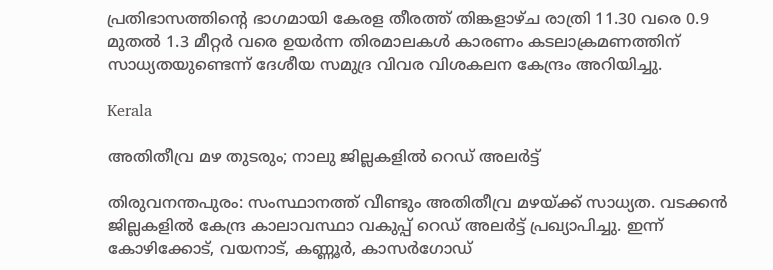പ്രതിഭാസത്തിന്‍റെ ഭാഗമായി കേരള തീരത്ത് തിങ്കളാഴ്ച രാത്രി 11.30 വരെ 0.9 മുതൽ 1.3 മീറ്റർ വരെ ഉയർന്ന തിരമാലകൾ കാരണം കടലാക്രമണത്തിന് സാധ്യതയുണ്ടെന്ന് ദേശീയ സമുദ്ര വിവര വിശകലന കേന്ദ്രം അറിയിച്ചു.

Kerala

അതിതീവ്ര മഴ തുടരും; നാലു ജില്ലകളിൽ റെഡ് അലർട്ട്

തിരുവനന്തപുരം: സംസ്ഥാനത്ത് വീണ്ടും അതിതീവ്ര മഴയ്ക്ക് സാധ്യത. വടക്കൻ ജില്ലകളിൽ കേന്ദ്ര കാലാവസ്ഥാ വകുപ്പ് റെഡ് അലർട്ട് പ്രഖ്യാപിച്ചു. ഇന്ന് കോഴിക്കോട്, വയനാട്, കണ്ണൂർ, കാസർഗോഡ്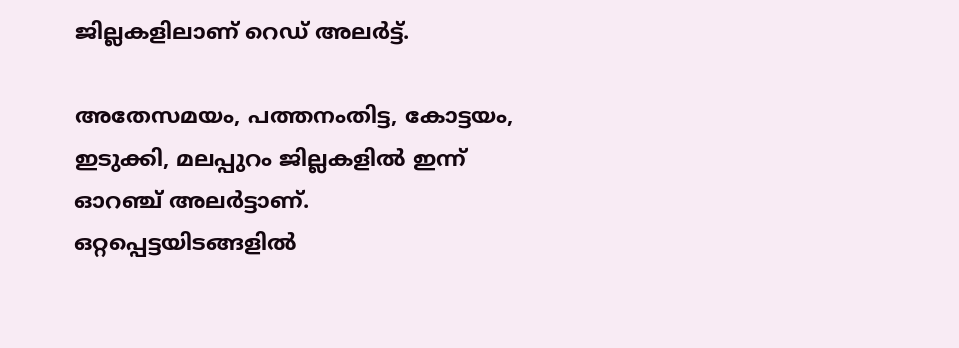ജില്ലകളിലാണ് റെഡ് അലർട്ട്.

അതേസമയം, പത്തനംതിട്ട, കോട്ടയം, ഇടുക്കി, മലപ്പുറം ജില്ലകളിൽ ഇന്ന് ഓറഞ്ച് അലർട്ടാണ്. ഒറ്റപ്പെട്ടയിടങ്ങളിൽ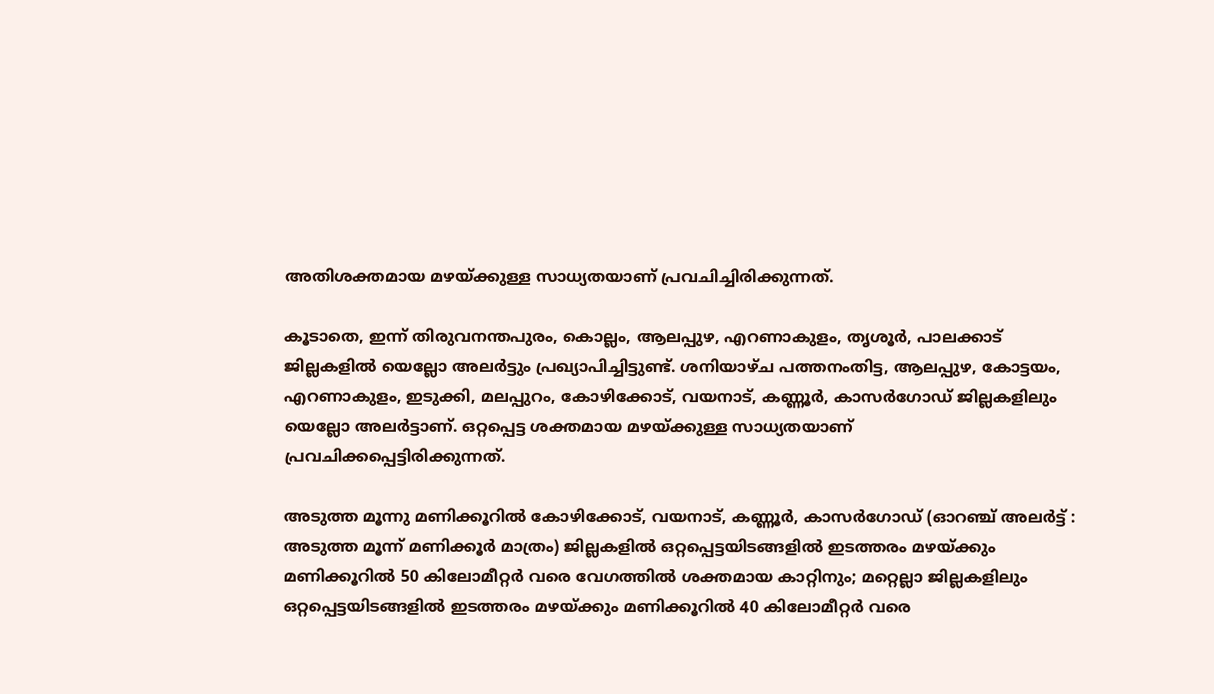അതിശക്തമായ മഴയ്ക്കുള്ള സാധ്യതയാണ് പ്രവചിച്ചിരിക്കുന്നത്.

കൂടാതെ, ഇന്ന് തിരുവനന്തപുരം, കൊല്ലം, ആലപ്പുഴ, എറണാകുളം, തൃശൂർ, പാലക്കാട് ജില്ലകളിൽ യെല്ലോ അലർട്ടും പ്രഖ്യാപിച്ചിട്ടുണ്ട്. ശനിയാഴ്ച പത്തനംതിട്ട, ആലപ്പുഴ, കോട്ടയം, എറണാകുളം, ഇടുക്കി, മലപ്പുറം, കോഴിക്കോട്, വയനാട്, കണ്ണൂർ, കാസർഗോഡ് ജില്ലകളിലും യെല്ലോ അലർട്ടാണ്. ഒറ്റപ്പെട്ട ശക്തമായ മഴയ്ക്കുള്ള സാധ്യതയാണ് പ്രവചിക്കപ്പെട്ടിരിക്കുന്നത്.

അടുത്ത മൂന്നു മണിക്കൂറിൽ കോഴിക്കോട്, വയനാട്, കണ്ണൂർ, കാസർഗോഡ് (ഓറഞ്ച് അലർട്ട് : അടുത്ത മൂന്ന്‌ മണിക്കൂർ മാത്രം) ജില്ലകളിൽ ഒറ്റപ്പെട്ടയിടങ്ങളിൽ ഇടത്തരം മഴയ്ക്കും മണിക്കൂറിൽ 50 കിലോമീറ്റർ വരെ വേഗത്തിൽ ശക്തമായ കാറ്റിനും; മറ്റെല്ലാ ജില്ലകളിലും ഒറ്റപ്പെട്ടയിടങ്ങളിൽ ഇടത്തരം മഴയ്ക്കും മണിക്കൂറിൽ 40 കിലോമീറ്റർ വരെ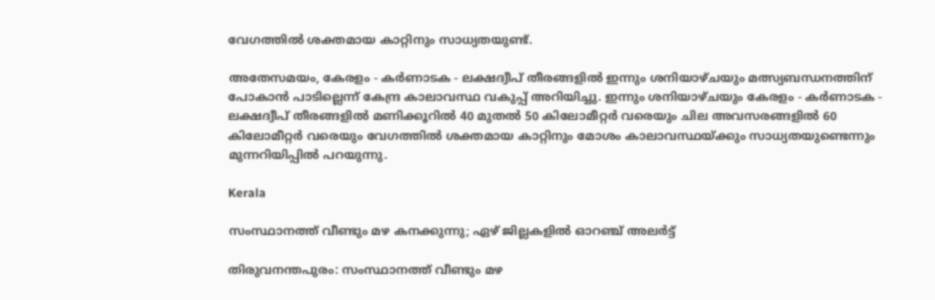വേഗത്തിൽ ശക്തമായ കാറ്റിനും സാധ്യതയുണ്ട്.

അതേസമയം, കേരളം - കർണാടക - ലക്ഷദ്വീപ് തീരങ്ങളിൽ ഇന്നും ശനിയാഴ്ചയും മത്സ്യബന്ധനത്തിന് പോകാൻ പാടില്ലെന്ന് കേന്ദ്ര കാലാവസ്ഥ വകുപ്പ് അറിയിച്ചു. ഇന്നും ശനിയാഴ്ചയും കേരളം - കർണാടക - ലക്ഷദ്വീപ് തീരങ്ങളിൽ മണിക്കൂറിൽ 40 മുതൽ 50 കിലോമീറ്റർ വരെയും ചില അവസരങ്ങളിൽ 60 കിലോമീറ്റർ വരെയും വേഗത്തിൽ ശക്തമായ കാറ്റിനും മോശം കാലാവസ്ഥയ്ക്കും സാധ്യതയുണ്ടെന്നും മുന്നറിയിപ്പിൽ പറയുന്നു.

Kerala

സംസ്ഥാനത്ത് വീണ്ടും മഴ കനക്കുന്നു; ഏഴ് ജില്ലകളിൽ ഓറഞ്ച് അലർട്ട്

തിരുവനന്തപുരം: സംസ്ഥാനത്ത് വീണ്ടും മഴ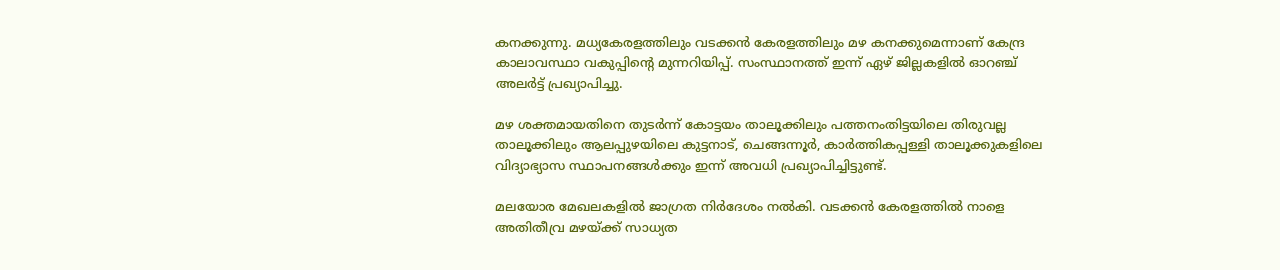കനക്കുന്നു. മധ്യകേരളത്തിലും വടക്കൻ കേരളത്തിലും മഴ കനക്കുമെന്നാണ് കേന്ദ്ര കാലാവസ്ഥാ വകുപ്പിന്‍റെ മുന്നറിയിപ്പ്. സംസ്ഥാനത്ത് ഇന്ന് ഏഴ് ജില്ലകളിൽ ഓറഞ്ച് അലർട്ട് പ്രഖ്യാപിച്ചു.

മഴ ശക്തമായതിനെ തുടർന്ന് കോട്ടയം താലൂക്കിലും പത്തനംതിട്ടയിലെ തിരുവല്ല താലൂക്കിലും ആലപ്പുഴയിലെ കുട്ടനാട്, ചെങ്ങന്നൂർ, കാർത്തികപ്പള്ളി താലൂക്കുകളിലെ വിദ്യാഭ്യാസ സ്ഥാപനങ്ങൾക്കും ഇന്ന് അവധി പ്രഖ്യാപിച്ചിട്ടുണ്ട്.

മലയോര മേഖലകളിൽ ജാഗ്രത നിർദേശം നൽകി. വടക്കൻ കേരളത്തിൽ നാളെ അതിതീവ്ര മഴയ്ക്ക് സാധ്യത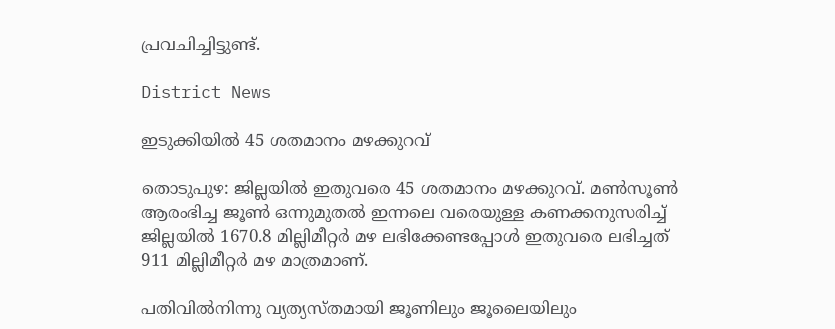പ്രവചിച്ചിട്ടുണ്ട്.

District News

ഇടുക്കിയില്‍ 45 ശതമാനം മഴക്കുറവ്

തൊടുപുഴ: ജില്ലയില്‍ ഇതുവരെ 45 ശതമാനം മഴക്കുറവ്. മണ്‍സൂണ്‍ ആരംഭിച്ച ജൂണ്‍ ഒന്നുമുതല്‍ ഇന്നലെ വരെയുള്ള കണക്കനുസരിച്ച് ജില്ലയില്‍ 1670.8 മില്ലിമീറ്റര്‍ മഴ ലഭിക്കേണ്ടപ്പോള്‍ ഇതുവരെ ലഭിച്ചത് 911 മില്ലിമീറ്റര്‍ മഴ മാത്രമാണ്.

പതിവില്‍നിന്നു വ്യത്യസ്തമായി ജൂണിലും ജൂലൈയിലും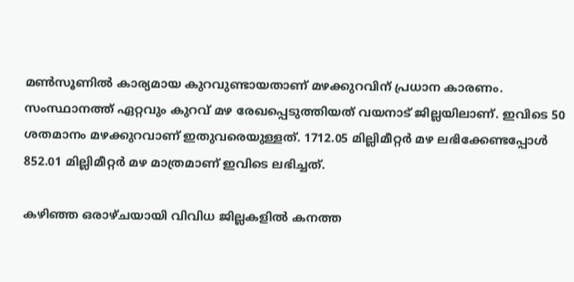മണ്‍സൂണില്‍ കാര്യമായ കുറവുണ്ടായതാണ് മഴക്കുറവിന് പ്രധാന കാരണം. സംസ്ഥാനത്ത് ഏറ്റവും കുറവ് മഴ രേഖപ്പെടുത്തിയത് വയനാട് ജില്ലയിലാണ്. ഇവിടെ 50 ശതമാനം മഴക്കുറവാണ് ഇതുവരെയുള്ളത്. 1712.05 മില്ലിമീറ്റര്‍ മഴ ലഭിക്കേണ്ടപ്പോള്‍ 852.01 മില്ലിമീറ്റര്‍ മഴ മാത്രമാണ് ഇവിടെ ലഭിച്ചത്.

കഴിഞ്ഞ ഒരാഴ്ചയായി വിവിധ ജില്ലകളില്‍ കനത്ത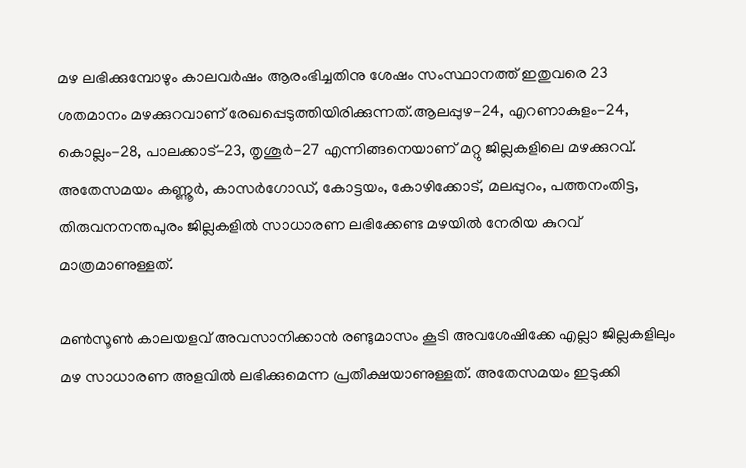മഴ ലഭിക്കുമ്പോഴും കാലവര്‍ഷം ആരംഭിച്ചതിനു ശേഷം സംസ്ഥാനത്ത് ഇതുവരെ 23 ശതമാനം മഴക്കുറവാണ് രേഖപ്പെടുത്തിയിരിക്കുന്നത്.ആലപ്പുഴ-24, എറണാകുളം-24, കൊല്ലം-28, പാലക്കാട്-23, തൃശൂര്‍-27 എന്നിങ്ങനെയാണ് മറ്റു ജില്ലകളിലെ മഴക്കുറവ്. അതേസമയം കണ്ണൂര്‍, കാസര്‍ഗോഡ്, കോട്ടയം, കോഴിക്കോട്, മലപ്പുറം, പത്തനംതിട്ട, തിരുവനനന്തപുരം ജില്ലകളില്‍ സാധാരണ ലഭിക്കേണ്ട മഴയില്‍ നേരിയ കുറവ് മാത്രമാണുള്ളത്.

മണ്‍സൂണ്‍ കാലയളവ് അവസാനിക്കാന്‍ രണ്ടുമാസം കൂടി അവശേഷിക്കേ എല്ലാ ജില്ലകളിലും മഴ സാധാരണ അളവില്‍ ലഭിക്കുമെന്ന പ്രതീക്ഷയാണുള്ളത്. അതേസമയം ഇടുക്കി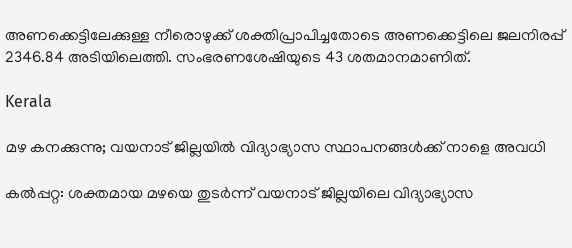അണക്കെട്ടിലേക്കുള്ള നീരൊഴുക്ക് ശക്തിപ്രാപിച്ചതോടെ അണക്കെട്ടിലെ ജലനിരപ്പ് 2346.84 അടിയിലെത്തി. സംഭരണശേഷിയുടെ 43 ശതമാനമാണിത്.

Kerala

മഴ കനക്കുന്നു; വയനാട് ജില്ലയിൽ വിദ്യാഭ്യാസ സ്ഥാപനങ്ങള്‍ക്ക് നാളെ അവധി

കൽപ്പറ്റ: ശക്തമായ മഴയെ തുടർന്ന് വയനാട് ജില്ലയിലെ വിദ്യാഭ്യാസ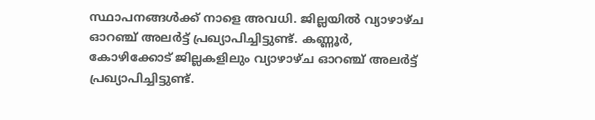സ്ഥാപനങ്ങള്‍ക്ക് നാളെ അവധി. ജില്ലയിൽ വ്യാഴാഴ്ച ഓറഞ്ച് അലർട്ട് പ്രഖ്യാപിച്ചിട്ടുണ്ട്. കണ്ണൂർ, കോഴിക്കോട് ജില്ലകളിലും വ്യാഴാഴ്ച ഓറഞ്ച് അലർട്ട് പ്രഖ്യാപിച്ചിട്ടുണ്ട്.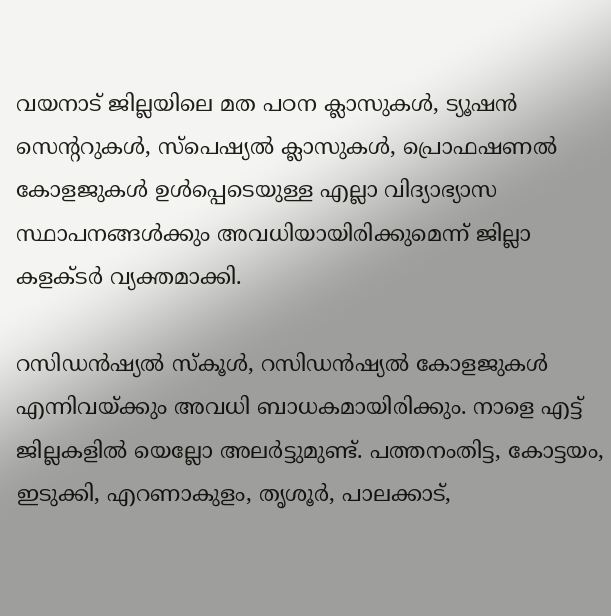വയനാട് ജില്ലയിലെ മത പഠന ക്ലാസുകള്‍, ട്യൂഷന്‍ സെന്‍ററുകള്‍, സ്പെഷ്യല്‍ ക്ലാസുകള്‍, പ്രൊഫഷണല്‍ കോളജുകള്‍ ഉള്‍പ്പെടെയുള്ള എല്ലാ വിദ്യാഭ്യാസ സ്ഥാപനങ്ങള്‍ക്കും അവധിയായിരിക്കുമെന്ന് ജില്ലാ കളക്ടർ വ്യക്തമാക്കി.

റസിഡന്‍ഷ്യൽ സ്‌കൂള്‍, റസിഡന്‍ഷ്യൽ കോളജുകള്‍ എന്നിവയ്ക്കും അവധി ബാധകമായിരിക്കും. നാളെ എട്ട് ജില്ലകളിൽ യെല്ലോ അലർട്ടുമുണ്ട്. പത്തനംതിട്ട, കോട്ടയം, ഇടുക്കി, എറണാകുളം, തൃശൂർ, പാലക്കാട്,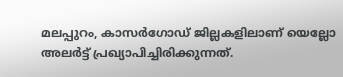മലപ്പുറം, കാസർഗോഡ് ജില്ലകളിലാണ് യെല്ലോ അലർട്ട് പ്രഖ്യാപിച്ചിരിക്കുന്നത്.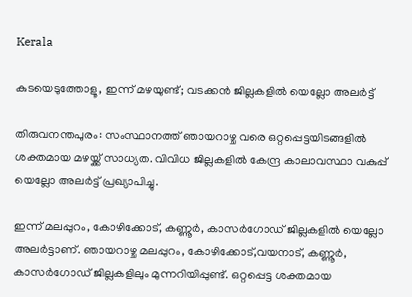Kerala

കുടയെടുത്തോളൂ, ഇന്ന് മഴയുണ്ട്; വടക്കൻ ജില്ലകളിൽ യെല്ലോ അലർട്ട്

തിരുവനന്തപുരം: സംസ്ഥാനത്ത് ഞായറാഴ്ച വരെ ഒറ്റപ്പെട്ടയിടങ്ങളിൽ ശക്തമായ മഴയ്ക്ക് സാധ്യത. വിവിധ ജില്ലകളിൽ കേന്ദ്ര കാലാവസ്ഥാ വകുപ്പ് യെല്ലോ അലർട്ട് പ്രഖ്യാപിച്ചു.

ഇന്ന് മലപ്പുറം, കോഴിക്കോട്, കണ്ണൂർ, കാസർഗോഡ് ജില്ലകളിൽ യെല്ലോ അലർട്ടാണ്. ഞായറാഴ്ച മലപ്പുറം, കോഴിക്കോട്,വയനാട്, കണ്ണൂർ, കാസർഗോഡ് ജില്ലകളിലും മുന്നറിയിപ്പുണ്ട്. ഒറ്റപ്പെട്ട ശക്തമായ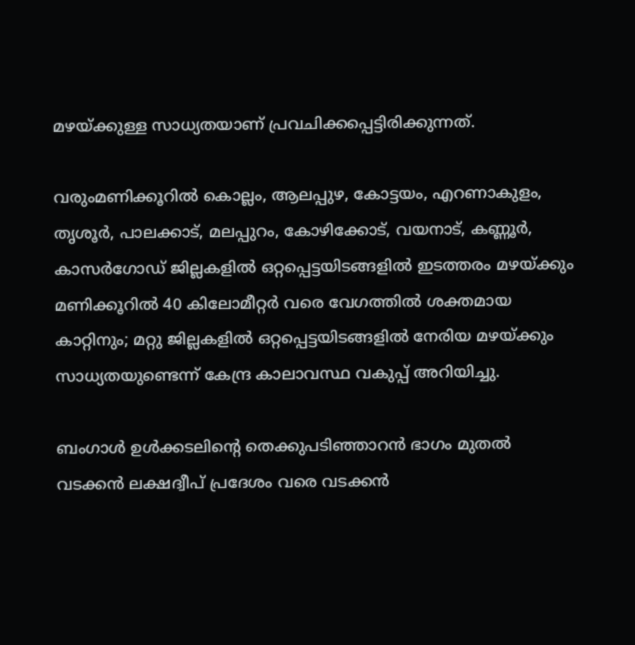മഴയ്ക്കുള്ള സാധ്യതയാണ് പ്രവചിക്കപ്പെട്ടിരിക്കുന്നത്.

വരുംമണിക്കൂറിൽ കൊല്ലം, ആലപ്പുഴ, കോട്ടയം, എറണാകുളം, തൃശൂർ, പാലക്കാട്, മലപ്പുറം, കോഴിക്കോട്, വയനാട്, കണ്ണൂർ, കാസർഗോഡ് ജില്ലകളിൽ ഒറ്റപ്പെട്ടയിടങ്ങളിൽ ഇടത്തരം മഴയ്ക്കും മണിക്കൂറിൽ 40 കിലോമീറ്റർ വരെ വേഗത്തിൽ ശക്തമായ കാറ്റിനും; മറ്റു ജില്ലകളിൽ ഒറ്റപ്പെട്ടയിടങ്ങളിൽ നേരിയ മഴയ്ക്കും സാധ്യതയുണ്ടെന്ന് കേന്ദ്ര കാലാവസ്ഥ വകുപ്പ് അറിയിച്ചു.

ബംഗാൾ ഉൾക്കടലിന്‍റെ തെക്കുപടിഞ്ഞാറൻ ഭാഗം മുതൽ വടക്കൻ ലക്ഷദ്വീപ് പ്രദേശം വരെ വടക്കൻ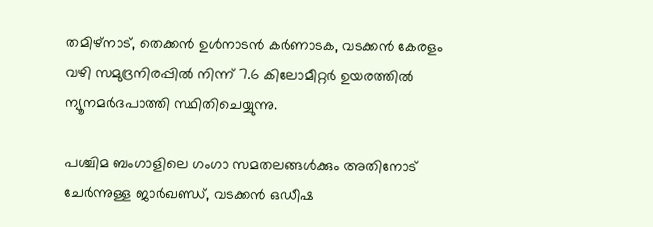തമിഴ്‌നാട്, തെക്കൻ ഉൾനാടൻ കർണാടക, വടക്കൻ കേരളം വഴി സമുദ്രനിരപ്പിൽ നിന്ന് 7.6 കിലോമീറ്റർ ഉയരത്തിൽ ന്യൂനമർദപാത്തി സ്ഥിതിചെയ്യുന്നു.

പശ്ചിമ ബംഗാളിലെ ഗംഗാ സമതലങ്ങൾക്കും അതിനോട് ചേർന്നുള്ള ജാർഖണ്ഡ്, വടക്കൻ ഒഡീഷ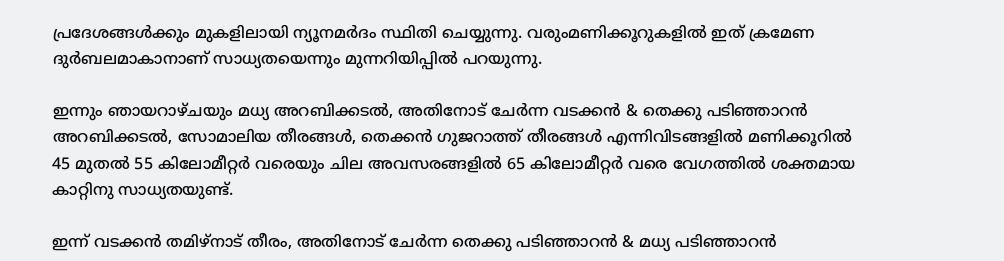പ്രദേശങ്ങൾക്കും മുകളിലായി ന്യൂനമർദം സ്ഥിതി ചെയ്യുന്നു. വരുംമണിക്കൂറുകളിൽ ഇത് ക്രമേണ ദുർബലമാകാനാണ് സാധ്യതയെന്നും മുന്നറിയിപ്പിൽ പറയുന്നു.

ഇന്നും ഞായറാഴ്ചയും മധ്യ അറബിക്കടൽ, അതിനോട് ചേർന്ന വടക്കൻ & തെക്കു പടിഞ്ഞാറൻ അറബിക്കടൽ, സോമാലിയ തീരങ്ങൾ, തെക്കൻ ഗുജറാത്ത് തീരങ്ങൾ എന്നിവിടങ്ങളിൽ മണിക്കൂറിൽ 45 മുതൽ 55 കിലോമീറ്റർ വരെയും ചില അവസരങ്ങളിൽ 65 കിലോമീറ്റർ വരെ വേഗത്തിൽ ശക്തമായ കാറ്റിനു സാധ്യതയുണ്ട്.

ഇന്ന് വടക്കൻ തമിഴ്‌നാട് തീരം, അതിനോട് ചേർന്ന തെക്കു പടിഞ്ഞാറൻ & മധ്യ പടിഞ്ഞാറൻ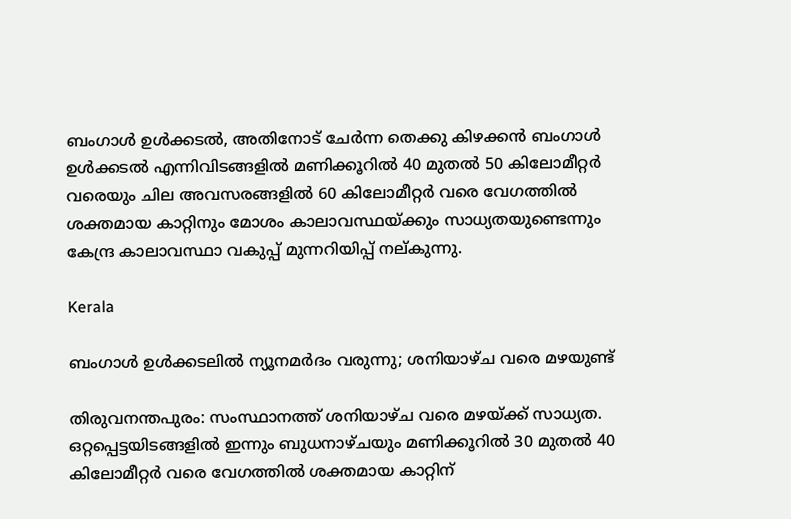ബംഗാൾ ഉൾക്കടൽ, അതിനോട് ചേർന്ന തെക്കു കിഴക്കൻ ബംഗാൾ ഉൾക്കടൽ എന്നിവിടങ്ങളിൽ മണിക്കൂറിൽ 40 മുതൽ 50 കിലോമീറ്റർ വരെയും ചില അവസരങ്ങളിൽ 60 കിലോമീറ്റർ വരെ വേഗത്തിൽ ശക്തമായ കാറ്റിനും മോശം കാലാവസ്ഥയ്ക്കും സാധ്യതയുണ്ടെന്നും കേന്ദ്ര കാലാവസ്ഥാ വകുപ്പ് മുന്നറിയിപ്പ് നല്കുന്നു.

Kerala

ബംഗാൾ ഉൾക്കടലിൽ ന്യൂനമർദം വരുന്നു; ശനിയാഴ്ച വരെ മഴയുണ്ട്

തിരുവനന്തപുരം: സംസ്ഥാനത്ത് ശനിയാഴ്ച വരെ മഴയ്ക്ക് സാധ്യത. ഒറ്റപ്പെട്ടയിടങ്ങളിൽ ഇന്നും ബുധനാഴ്ചയും മണിക്കൂറിൽ 30 മുതൽ 40 കിലോമീറ്റർ വരെ വേഗത്തിൽ ശക്തമായ കാറ്റിന്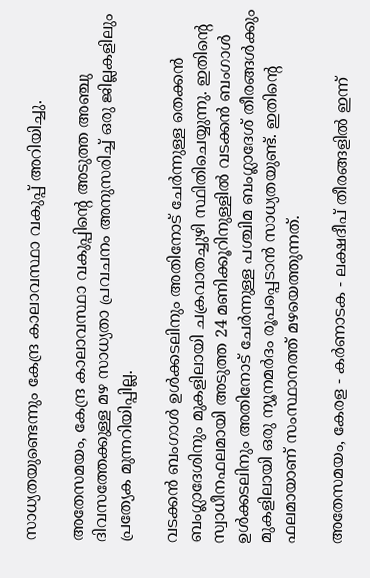സാധ്യതയുണ്ടെന്നും കേന്ദ്ര കാലാവസ്ഥാ വകുപ്പ് അറിയിച്ചു.

അതേസമയം, കേന്ദ്ര കാലാവസ്ഥാ വകുപ്പിന്‍റെ അടുത്ത അഞ്ചു ദിവസത്തേക്കുള്ള മഴ സാധ്യതാ പ്രവചനം അനുസരിച്ച് ഒരു ജില്ലകളിലും പ്രത്യേക മുന്നറിയിപ്പില്ല.

വടക്കൻ ബംഗാൾ ഉൾക്കടലിനും അതിനോട് ചേർന്നുള്ള തെക്കൻ ബംഗ്ലാദേശിനും മുകളിലായി ചക്രവാതച്ചുഴി സ്ഥിതിചെയ്യുന്നു. ഇതിന്‍റെ സ്വാധീനഫലമായി അടുത്ത 24 മണിക്കൂറിനുള്ളിൽ വടക്കൻ ബംഗാൾ ഉൾക്കടലിനും അതിനോട് ചേർന്നുള്ള പശ്ചിമ ബംഗ്ലാദേശ് തീരങ്ങൾക്കും മുകളിലായി ഒരു ന്യൂനമർദം രൂപപ്പെടാൻ സാധ്യതയുണ്ട്. ഇതിന്‍റെ ഫലമായാണ് സംസ്ഥാനത്ത് മഴയെത്തുന്നത്.

അതേസമയം, കേരള - കർണാടക - ലക്ഷദീപ് തീരങ്ങളിൽ ഇന്ന്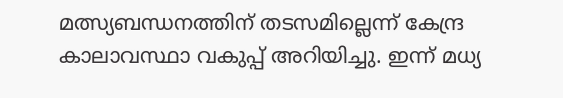മത്സ്യബന്ധനത്തിന് തടസമില്ലെന്ന് കേന്ദ്ര കാലാവസ്ഥാ വകുപ്പ് അറിയിച്ചു. ഇന്ന് മധ്യ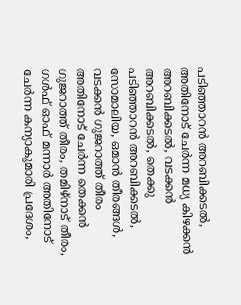പടിഞ്ഞാറൻ അറബിക്കടൽ, അതിനോട് ചേർന്ന മധ്യ കിഴക്കൻ അറബിക്കടൽ, വടക്കൻ അറബിക്കടൽ, തെക്കു പടിഞ്ഞാറൻ അറബിക്കടൽ, സോമാലിയ, ഒമാൻ തീരങ്ങൾ, വടക്കൻ ഗുജറാത്ത് തീരം അതിനോട് ചേർന്ന തെക്കൻ ഗുജറാത്ത്‌ തീരം, തമിഴ്‌നാട് തീരം, ഗൾഫ് ഓഫ് മന്നാർ അതിനോട് ചേർന്ന കന്യാകുമാരി പ്രദേശം,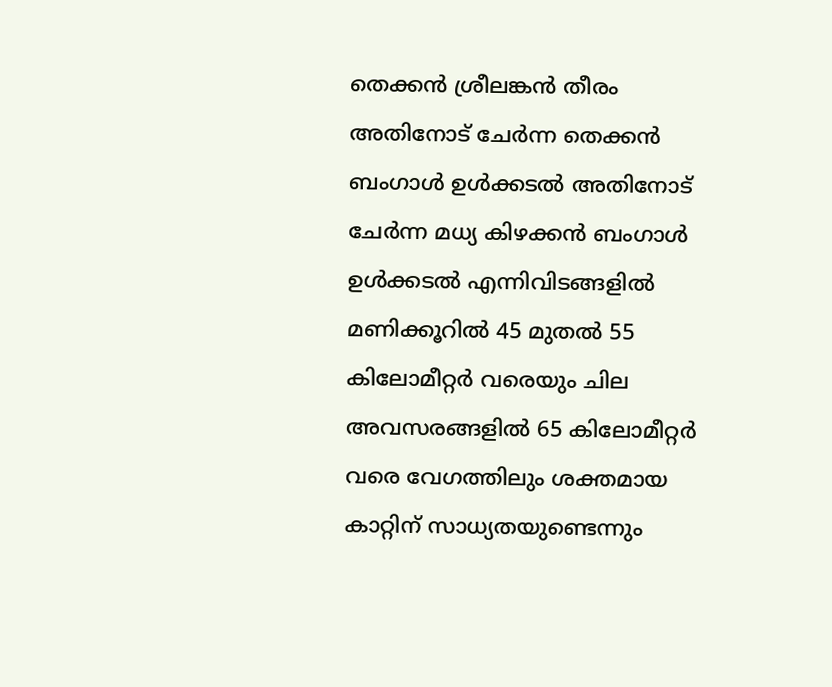തെക്കൻ ശ്രീലങ്കൻ തീരം അതിനോട് ചേർന്ന തെക്കൻ ബംഗാൾ ഉൾക്കടൽ അതിനോട് ചേർന്ന മധ്യ കിഴക്കൻ ബംഗാൾ ഉൾക്കടൽ എന്നിവിടങ്ങളിൽ മണിക്കൂറിൽ 45 മുതൽ 55 കിലോമീറ്റർ വരെയും ചില അവസരങ്ങളിൽ 65 കിലോമീറ്റർ വരെ വേഗത്തിലും ശക്തമായ കാറ്റിന് സാധ്യതയുണ്ടെന്നും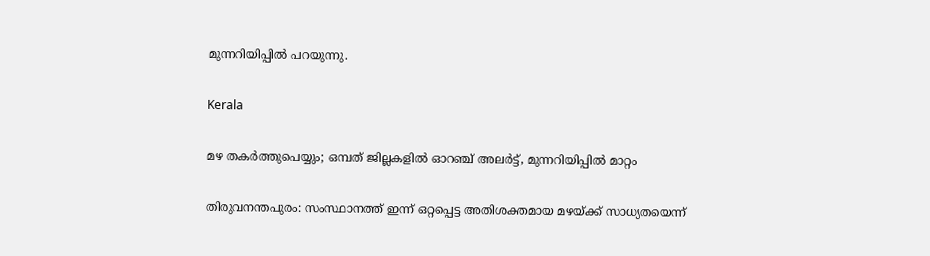മുന്നറിയിപ്പിൽ പറയുന്നു.

Kerala

മഴ തകർത്തുപെയ്യും; ഒമ്പത് ജില്ലകളിൽ ഓറഞ്ച് അലർട്ട്, മുന്നറിയിപ്പിൽ മാറ്റം

തിരുവനന്തപുരം: സംസ്ഥാനത്ത് ഇന്ന് ഒറ്റപ്പെട്ട അതിശക്തമായ മഴയ്ക്ക് സാധ്യതയെന്ന്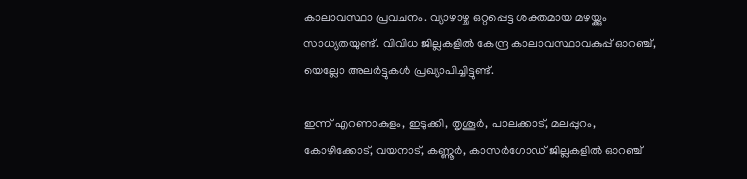കാലാവസ്ഥാ പ്രവചനം. വ്യാഴാഴ്ച ഒറ്റപ്പെട്ട ശക്തമായ മഴയ്ക്കും സാധ്യതയുണ്ട്. വിവിധ ജില്ലകളിൽ കേന്ദ്ര കാലാവസ്ഥാവകുപ്പ് ഓറഞ്ച്, യെല്ലോ അലർട്ടുകൾ പ്രഖ്യാപിച്ചിട്ടുണ്ട്.

ഇന്ന് എറണാകുളം, ഇടുക്കി, തൃശൂർ, പാലക്കാട്, മലപ്പുറം, കോഴിക്കോട്, വയനാട്, കണ്ണൂർ, കാസർഗോഡ് ജില്ലകളിൽ ഓറഞ്ച്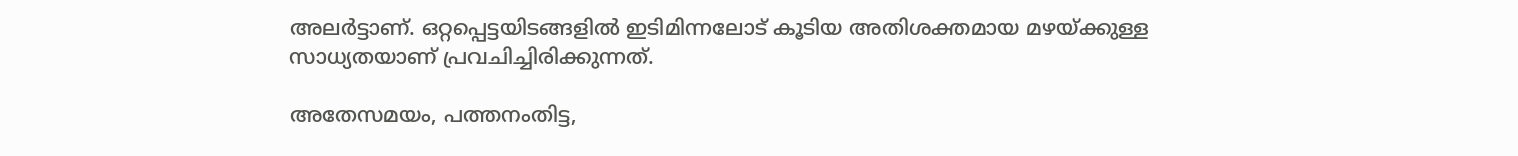അലർട്ടാണ്. ഒറ്റപ്പെട്ടയിടങ്ങളിൽ ഇടിമിന്നലോട് കൂടിയ അതിശക്തമായ മഴയ്ക്കുള്ള സാധ്യതയാണ് പ്രവചിച്ചിരിക്കുന്നത്.

അതേസമയം, പത്തനംതിട്ട,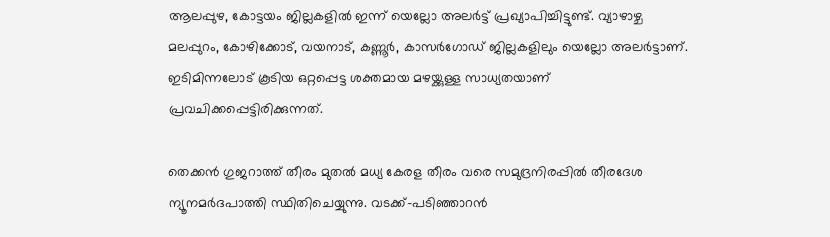ആലപ്പുഴ, കോട്ടയം ജില്ലകളിൽ ഇന്ന് യെല്ലോ അലർട്ട് പ്രഖ്യാപിച്ചിട്ടുണ്ട്. വ്യാഴാഴ്ച മലപ്പുറം, കോഴിക്കോട്, വയനാട്, കണ്ണൂർ, കാസർഗോഡ് ജില്ലകളിലും യെല്ലോ അലർട്ടാണ്. ഇടിമിന്നലോട് കൂടിയ ഒറ്റപ്പെട്ട ശക്തമായ മഴയ്ക്കുള്ള സാധ്യതയാണ് പ്രവചിക്കപ്പെട്ടിരിക്കുന്നത്.

തെക്കൻ ഗുജറാത്ത് തീരം മുതൽ മധ്യ കേരള തീരം വരെ സമുദ്രനിരപ്പിൽ തീരദേശ ന്യൂനമർദപാത്തി സ്ഥിതിചെയ്യുന്നു. വടക്ക്-പടിഞ്ഞാറൻ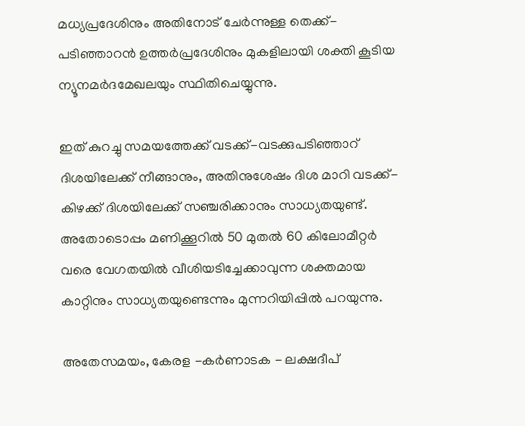മധ്യപ്രദേശിനും അതിനോട് ചേർന്നുള്ള തെക്ക്-പടിഞ്ഞാറൻ ഉത്തർപ്രദേശിനും മുകളിലായി ശക്തി കൂടിയ ന്യൂനമർദമേഖലയും സ്ഥിതിചെയ്യുന്നു.

ഇത് കുറച്ചു സമയത്തേക്ക് വടക്ക്-വടക്കുപടിഞ്ഞാറ് ദിശയിലേക്ക് നീങ്ങാനും, അതിനുശേഷം ദിശ മാറി വടക്ക്-കിഴക്ക് ദിശയിലേക്ക് സഞ്ചരിക്കാനും സാധ്യതയുണ്ട്. അതോടൊപ്പം മണിക്കൂറിൽ 50 മുതൽ 60 കിലോമീറ്റർ വരെ വേഗതയിൽ വീശിയടിച്ചേക്കാവുന്ന ശക്തമായ കാറ്റിനും സാധ്യതയുണ്ടെന്നും മുന്നറിയിപ്പിൽ പറയുന്നു.

അതേസമയം, കേരള -കർണാടക - ലക്ഷദീപ്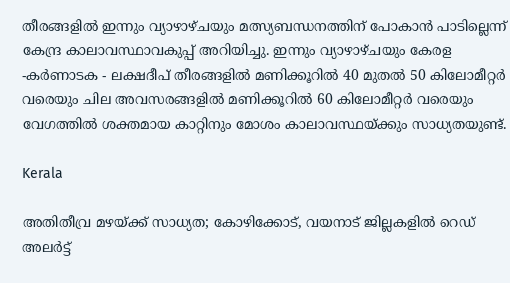തീരങ്ങളിൽ ഇന്നും വ്യാഴാഴ്ചയും മത്സ്യബന്ധനത്തിന് പോകാൻ പാടില്ലെന്ന് കേന്ദ്ര കാലാവസ്ഥാവകുപ്പ് അറിയിച്ചു. ഇന്നും വ്യാഴാഴ്ചയും കേരള -കർണാടക - ലക്ഷദീപ് തീരങ്ങളിൽ മണിക്കൂറിൽ 40 മുതൽ 50 കിലോമീറ്റർ വരെയും ചില അവസരങ്ങളിൽ മണിക്കൂറിൽ 60 കിലോമീറ്റർ വരെയും വേഗത്തിൽ ശക്തമായ കാറ്റിനും മോശം കാലാവസ്ഥയ്ക്കും സാധ്യതയുണ്ട്.

Kerala

അതിതീവ്ര മഴയ്ക്ക് സാധ്യത; കോഴിക്കോട്, വയനാട് ജില്ലകളിൽ റെഡ് അലർട്ട്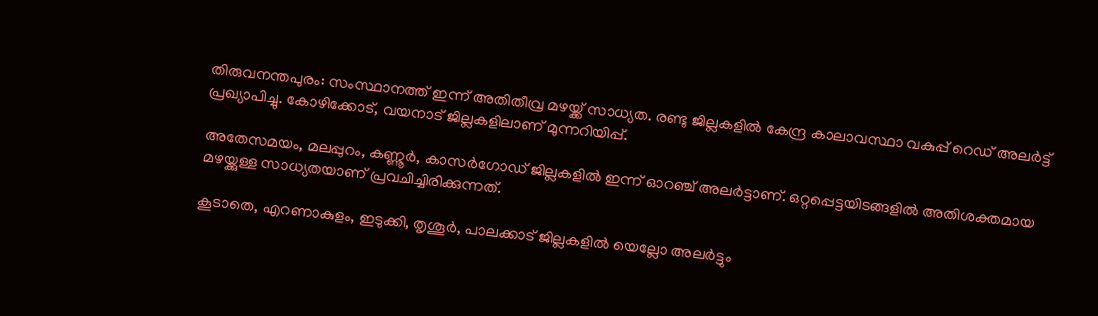തിരുവനന്തപുരം: സംസ്ഥാനത്ത് ഇന്ന് അതിതീവ്ര മഴയ്ക്ക് സാധ്യത. രണ്ടു ജില്ലകളിൽ കേന്ദ്ര കാലാവസ്ഥാ വകുപ്പ് റെഡ് അലർട്ട് പ്രഖ്യാപിച്ചു. കോഴിക്കോട്, വയനാട് ജില്ലകളിലാണ് മുന്നറിയിപ്പ്.

അതേസമയം, മലപ്പുറം, കണ്ണൂർ, കാസർഗോഡ് ജില്ലകളിൽ ഇന്ന് ഓറഞ്ച് അലർട്ടാണ്. ഒറ്റപ്പെട്ടയിടങ്ങളിൽ അതിശക്തമായ മഴയ്ക്കുള്ള സാധ്യതയാണ് പ്രവചിച്ചിരിക്കുന്നത്.

കൂടാതെ, എറണാകുളം, ഇടുക്കി, തൃശൂർ, പാലക്കാട് ജില്ലകളിൽ യെല്ലോ അലർട്ടും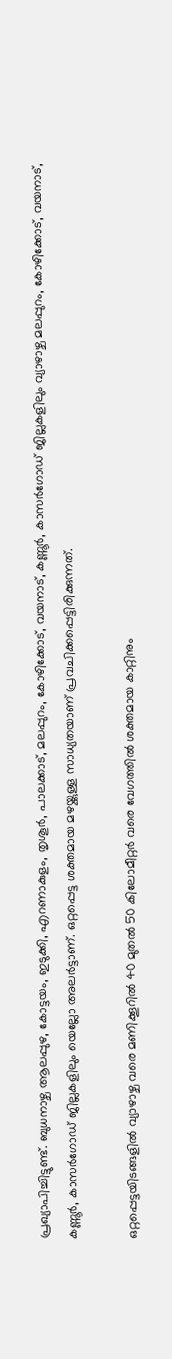പ്രഖ്യാപിച്ചിട്ടുണ്ട്. ബുധനാഴ്ച ആലപ്പുഴ, കോട്ടയം, ഇടുക്കി, എറണാകുളം, തൃശൂർ, പാലക്കാട്, മലപ്പുറം, കോഴിക്കോട്, വയനാട്, കണ്ണൂർ, കാസർഗോഡ് ജില്ലകളിലും വ്യാഴാഴ്ച മലപ്പുറം, കോഴിക്കോട്, വയനാട്, കണ്ണൂർ, കാസർഗോഡ് ജില്ലകളിലും യെല്ലോ അലർട്ടാണ്. ഒറ്റപ്പെട്ട ശക്തമായ മഴയ്ക്കുള്ള സാധ്യതയാണ് പ്രവചിക്കപ്പെട്ടിരിക്കുന്നത്.

ഒറ്റപ്പെട്ടയിടങ്ങളിൽ വ്യാഴാഴ്ച വരെ മണിക്കൂറിൽ 40 മുതൽ 50 കിലോമീറ്റർ വരെ വേഗത്തിൽ ശക്തമായ കാറ്റിനും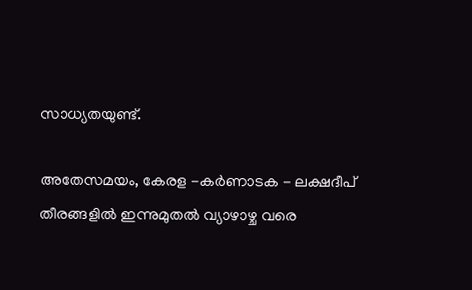സാധ്യതയുണ്ട്.

അതേസമയം, കേരള -കർണാടക - ലക്ഷദീപ് തീരങ്ങളിൽ ഇന്നുമുതൽ വ്യാഴാഴ്ച വരെ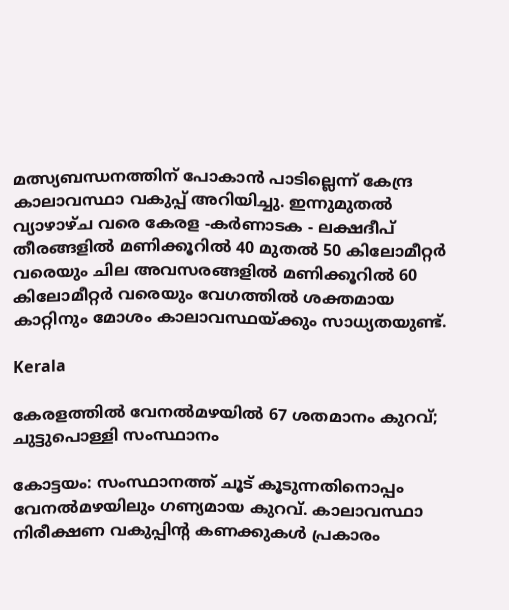മത്സ്യബന്ധനത്തിന് പോകാൻ പാടില്ലെന്ന് കേന്ദ്ര കാലാവസ്ഥാ വകുപ്പ് അറിയിച്ചു. ഇന്നുമുതൽ വ്യാഴാഴ്ച വരെ കേരള -കർണാടക - ലക്ഷദീപ് തീരങ്ങളിൽ മണിക്കൂറിൽ 40 മുതൽ 50 കിലോമീറ്റർ വരെയും ചില അവസരങ്ങളിൽ മണിക്കൂറിൽ 60 കിലോമീറ്റർ വരെയും വേഗത്തിൽ ശക്തമായ കാറ്റിനും മോശം കാലാവസ്ഥയ്ക്കും സാധ്യതയുണ്ട്.

Kerala

കേരളത്തിൽ വേനൽമഴയിൽ 67 ശതമാനം കുറവ്; ചുട്ടുപൊള്ളി സംസ്ഥാനം

കോട്ടയം: സംസ്ഥാനത്ത് ചൂട് കൂടുന്നതിനൊപ്പം വേനൽമഴയിലും ഗണ്യമായ കുറവ്. കാലാവസ്ഥാ നിരീക്ഷണ വകുപ്പിന്‍റ കണക്കുകൾ പ്രകാരം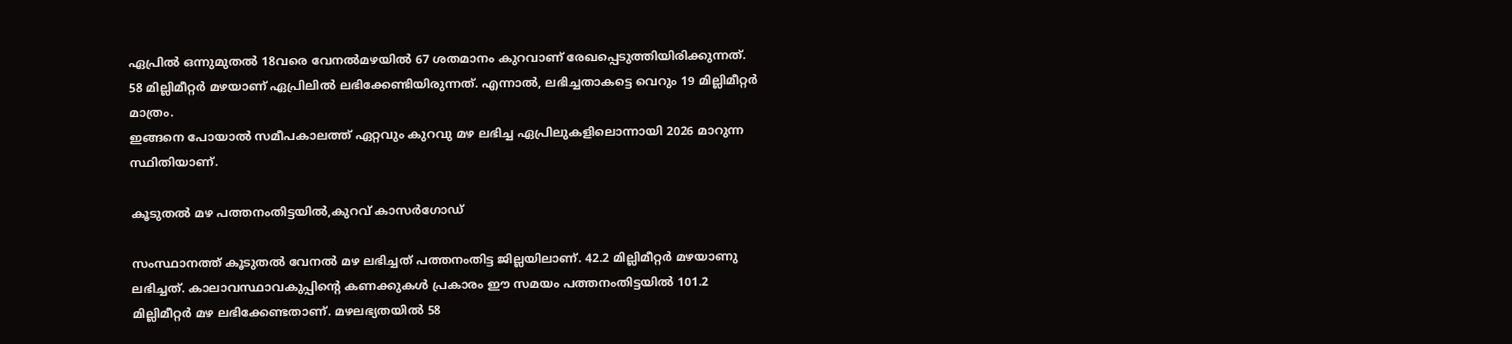ഏപ്രിൽ ഒന്നുമുതൽ 18വരെ വേനൽമഴയിൽ 67 ശതമാനം കുറവാണ് രേഖപ്പെടുത്തിയിരിക്കുന്നത്. 58 മില്ലിമീറ്റർ മഴയാണ് ഏപ്രിലിൽ ലഭിക്കേണ്ടിയിരുന്നത്. എന്നാൽ, ലഭിച്ചതാകട്ടെ വെറും 19 മില്ലിമീറ്റർ മാത്രം.
ഇങ്ങനെ പോയാൽ സമീപകാലത്ത് ഏറ്റവും കുറവു മഴ ലഭിച്ച ഏപ്രിലുകളിലൊന്നായി 2026 മാറുന്ന സ്ഥിതിയാണ്.

കൂടുതൽ മഴ പത്തനംതിട്ടയിൽ,കുറവ് കാസർഗോഡ്

സംസ്ഥാനത്ത് കൂടുതൽ വേനൽ മഴ ലഭിച്ചത് പത്തനംതിട്ട ജില്ലയിലാണ്. 42.2 മില്ലിമീറ്റർ മഴയാണു ലഭിച്ചത്. കാലാവസ്ഥാവകുപ്പിന്‍റെ കണക്കുകൾ പ്രകാരം ഈ സമയം പത്തനംതിട്ടയിൽ 101.2 മില്ലിമീറ്റർ മഴ ലഭിക്കേണ്ടതാണ്. മഴലഭ്യതയിൽ 58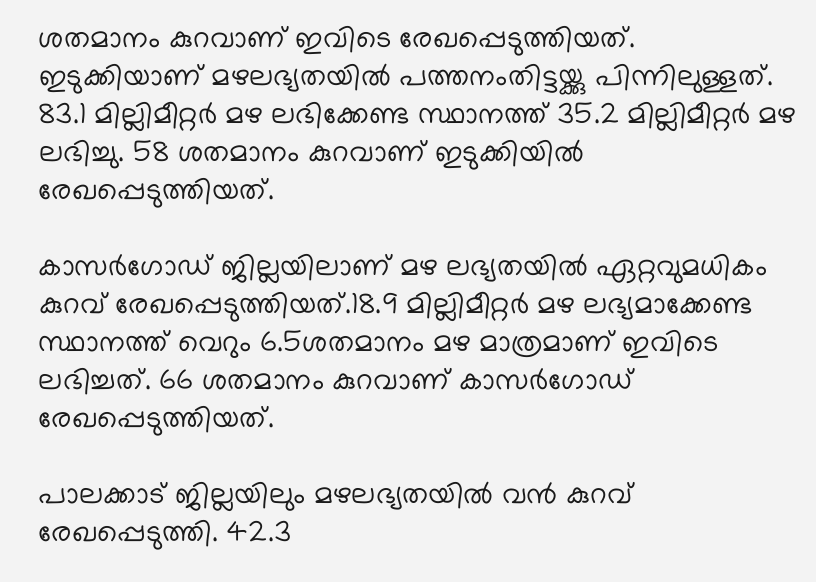ശതമാനം കുറവാണ് ഇവിടെ രേഖപ്പെടുത്തിയത്. ഇടുക്കിയാണ് മഴലഭ്യതയിൽ പത്തനംതിട്ടയ്ക്കു പിന്നിലുള്ളത്. 83.1 മില്ലിമീറ്റർ മഴ ലഭിക്കേണ്ട സ്ഥാനത്ത് 35.2 മില്ലിമീറ്റർ മഴ ലഭിച്ചു. 58 ശതമാനം കുറവാണ് ഇടുക്കിയിൽ രേഖപ്പെടുത്തിയത്.

കാസർഗോഡ് ജില്ലയിലാണ് മഴ ലഭ്യതയിൽ ഏറ്റവുമധികം കുറവ് രേഖപ്പെടുത്തിയത്.18.9 മില്ലിമീറ്റർ മഴ ലഭ്യമാക്കേണ്ട സ്ഥാനത്ത് വെറും 6.5ശതമാനം മഴ മാത്രമാണ് ഇവിടെ ലഭിച്ചത്. 66 ശതമാനം കുറവാണ് കാസർഗോഡ് രേഖപ്പെടുത്തിയത്.

പാലക്കാട് ജില്ലയിലും മഴലഭ്യതയിൽ വൻ കുറവ് രേഖപ്പെടുത്തി. 42.3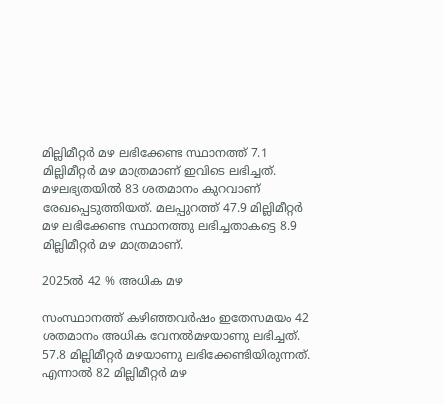മില്ലിമീറ്റർ മഴ ലഭിക്കേണ്ട സ്ഥാനത്ത് 7.1 മില്ലിമീറ്റർ മഴ മാത്രമാണ് ഇവിടെ ലഭിച്ചത്. മഴലഭ്യതയിൽ 83 ശതമാനം കുറവാണ് രേഖപ്പെടുത്തിയത്. മലപ്പുറത്ത് 47.9 മില്ലിമീറ്റർ മഴ ലഭിക്കേണ്ട സ്ഥാനത്തു ലഭിച്ചതാകട്ടെ 8.9 മില്ലിമീറ്റർ മഴ മാത്രമാണ്.

2025ൽ 42 % അധിക മഴ

സംസ്ഥാനത്ത് കഴിഞ്ഞവർഷം ഇതേസമയം 42 ശതമാനം അധിക വേനൽമഴയാണു ലഭിച്ചത്. 57.8 മില്ലിമീറ്റർ മഴയാണു ലഭിക്കേണ്ടിയിരുന്നത്. എന്നാൽ 82 മില്ലിമീറ്റർ മഴ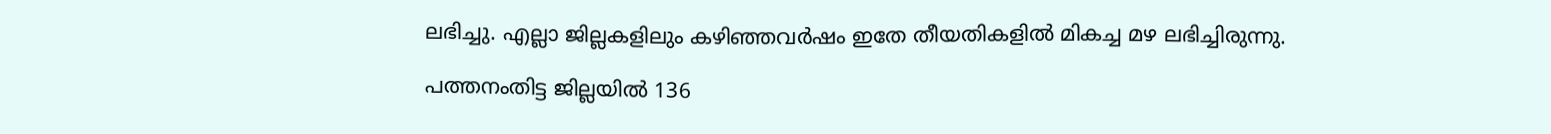ലഭിച്ചു. എല്ലാ ജില്ലകളിലും കഴിഞ്ഞവർഷം ഇതേ തീയതികളിൽ മികച്ച മഴ ലഭിച്ചിരുന്നു.

പത്തനംതിട്ട ജില്ലയിൽ 136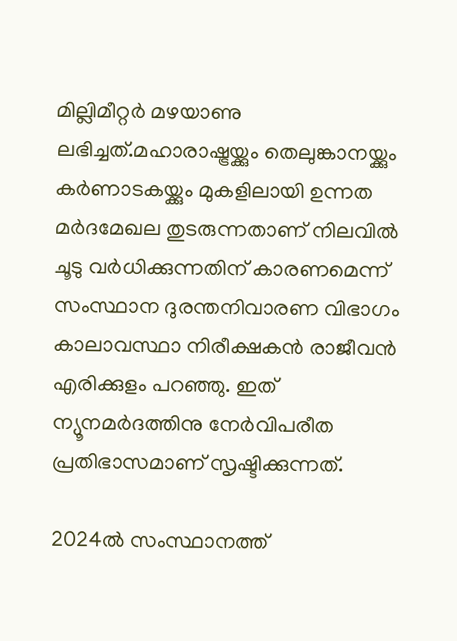മില്ലിമീറ്റർ മഴയാണു ലഭിച്ചത്.മഹാരാഷ്ട്രയ്ക്കും തെലുങ്കാനയ്ക്കും കർണാടകയ്ക്കും മുകളിലായി ഉന്നത മർദമേഖല തുടരുന്നതാണ് നിലവിൽ ചൂടു വർധിക്കുന്നതിന് കാരണമെന്ന് സംസ്ഥാന ദുരന്തനിവാരണ വിഭാഗം കാലാവസ്ഥാ നിരീക്ഷകൻ രാജീവൻ എരിക്കുളം പറഞ്ഞു. ഇത് ന്യൂനമർദത്തിനു നേർവിപരീത പ്രതിഭാസമാണ് സൃഷ്ടിക്കുന്നത്.

2024ൽ സംസ്ഥാനത്ത്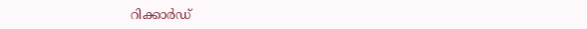റിക്കാർഡ്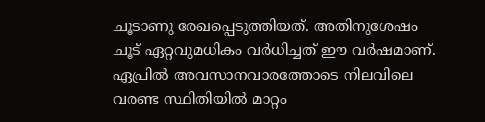ചൂടാണു രേഖപ്പെടുത്തിയത്. അതിനുശേഷം ചൂട് ഏറ്റവുമധികം വർധിച്ചത് ഈ വർഷമാണ്. ഏപ്രിൽ അവസാനവാരത്തോടെ നിലവിലെ വരണ്ട സ്ഥിതിയിൽ മാറ്റം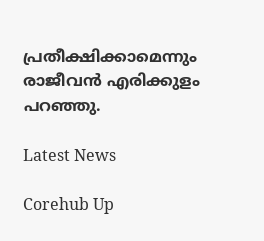പ്രതീക്ഷിക്കാമെന്നും രാജീവൻ എരിക്കുളം പറഞ്ഞു.

Latest News

Corehub Up